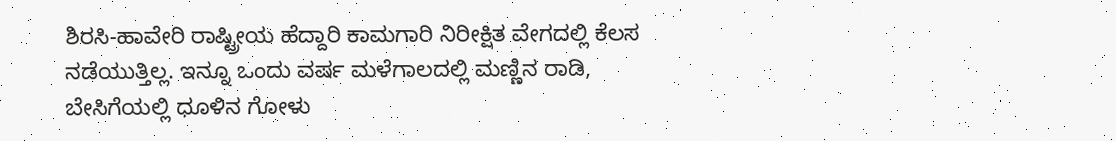ಶಿರಸಿ-ಹಾವೇರಿ ರಾಷ್ಟ್ರೀಯ ಹೆದ್ದಾರಿ ಕಾಮಗಾರಿ ನಿರೀಕ್ಷಿತ ವೇಗದಲ್ಲಿ ಕೆಲಸ ನಡೆಯುತ್ತಿಲ್ಲ. ಇನ್ನೂ ಒಂದು ವರ್ಷ ಮಳೆಗಾಲದಲ್ಲಿ ಮಣ್ಣಿನ ರಾಡಿ, ಬೇಸಿಗೆಯಲ್ಲಿ ಧೂಳಿನ ಗೋಳು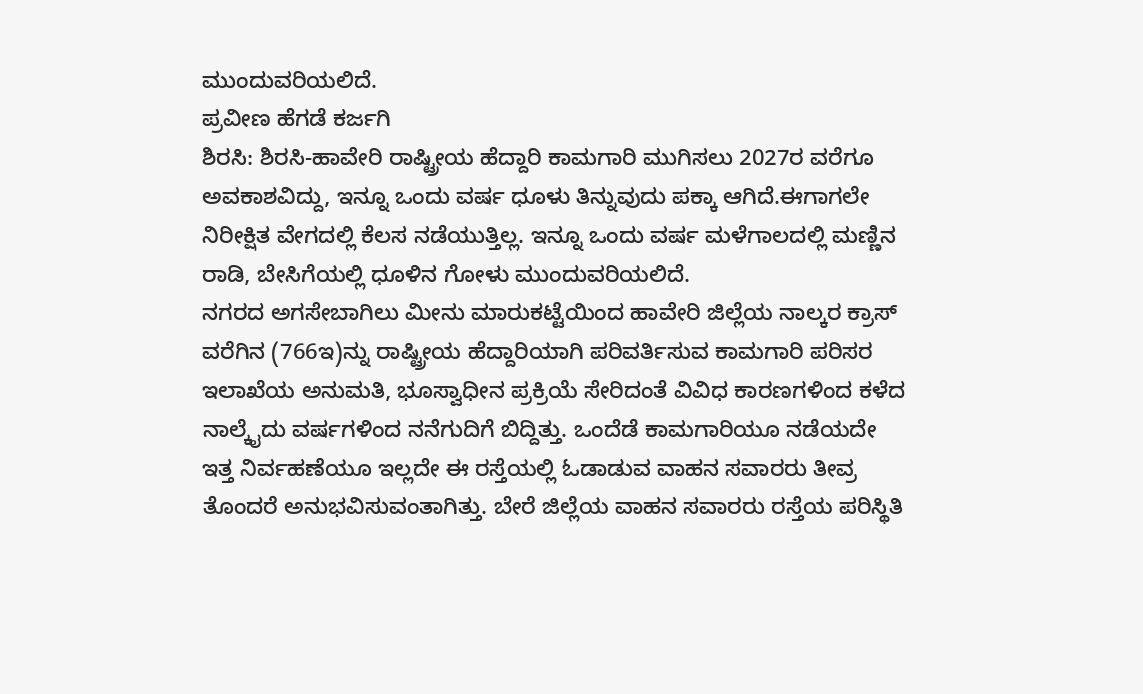ಮುಂದುವರಿಯಲಿದೆ.
ಪ್ರವೀಣ ಹೆಗಡೆ ಕರ್ಜಗಿ
ಶಿರಸಿ: ಶಿರಸಿ-ಹಾವೇರಿ ರಾಷ್ಟ್ರೀಯ ಹೆದ್ದಾರಿ ಕಾಮಗಾರಿ ಮುಗಿಸಲು 2027ರ ವರೆಗೂ ಅವಕಾಶವಿದ್ದು, ಇನ್ನೂ ಒಂದು ವರ್ಷ ಧೂಳು ತಿನ್ನುವುದು ಪಕ್ಕಾ ಆಗಿದೆ.ಈಗಾಗಲೇ ನಿರೀಕ್ಷಿತ ವೇಗದಲ್ಲಿ ಕೆಲಸ ನಡೆಯುತ್ತಿಲ್ಲ. ಇನ್ನೂ ಒಂದು ವರ್ಷ ಮಳೆಗಾಲದಲ್ಲಿ ಮಣ್ಣಿನ ರಾಡಿ, ಬೇಸಿಗೆಯಲ್ಲಿ ಧೂಳಿನ ಗೋಳು ಮುಂದುವರಿಯಲಿದೆ.
ನಗರದ ಅಗಸೇಬಾಗಿಲು ಮೀನು ಮಾರುಕಟ್ಟೆಯಿಂದ ಹಾವೇರಿ ಜಿಲ್ಲೆಯ ನಾಲ್ಕರ ಕ್ರಾಸ್ ವರೆಗಿನ (766ಇ)ನ್ನು ರಾಷ್ಟ್ರೀಯ ಹೆದ್ದಾರಿಯಾಗಿ ಪರಿವರ್ತಿಸುವ ಕಾಮಗಾರಿ ಪರಿಸರ ಇಲಾಖೆಯ ಅನುಮತಿ, ಭೂಸ್ವಾಧೀನ ಪ್ರಕ್ರಿಯೆ ಸೇರಿದಂತೆ ವಿವಿಧ ಕಾರಣಗಳಿಂದ ಕಳೆದ ನಾಲ್ಕೈದು ವರ್ಷಗಳಿಂದ ನನೆಗುದಿಗೆ ಬಿದ್ದಿತ್ತು. ಒಂದೆಡೆ ಕಾಮಗಾರಿಯೂ ನಡೆಯದೇ ಇತ್ತ ನಿರ್ವಹಣೆಯೂ ಇಲ್ಲದೇ ಈ ರಸ್ತೆಯಲ್ಲಿ ಓಡಾಡುವ ವಾಹನ ಸವಾರರು ತೀವ್ರ ತೊಂದರೆ ಅನುಭವಿಸುವಂತಾಗಿತ್ತು. ಬೇರೆ ಜಿಲ್ಲೆಯ ವಾಹನ ಸವಾರರು ರಸ್ತೆಯ ಪರಿಸ್ಥಿತಿ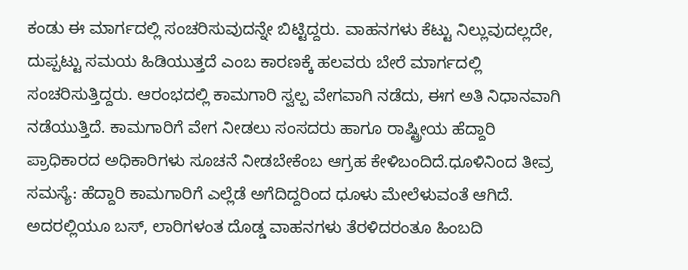ಕಂಡು ಈ ಮಾರ್ಗದಲ್ಲಿ ಸಂಚರಿಸುವುದನ್ನೇ ಬಿಟ್ಟಿದ್ದರು. ವಾಹನಗಳು ಕೆಟ್ಟು ನಿಲ್ಲುವುದಲ್ಲದೇ, ದುಪ್ಪಟ್ಟು ಸಮಯ ಹಿಡಿಯುತ್ತದೆ ಎಂಬ ಕಾರಣಕ್ಕೆ ಹಲವರು ಬೇರೆ ಮಾರ್ಗದಲ್ಲಿ ಸಂಚರಿಸುತ್ತಿದ್ದರು. ಆರಂಭದಲ್ಲಿ ಕಾಮಗಾರಿ ಸ್ವಲ್ಪ ವೇಗವಾಗಿ ನಡೆದು, ಈಗ ಅತಿ ನಿಧಾನವಾಗಿ ನಡೆಯುತ್ತಿದೆ. ಕಾಮಗಾರಿಗೆ ವೇಗ ನೀಡಲು ಸಂಸದರು ಹಾಗೂ ರಾಷ್ಟ್ರೀಯ ಹೆದ್ದಾರಿ ಪ್ರಾಧಿಕಾರದ ಅಧಿಕಾರಿಗಳು ಸೂಚನೆ ನೀಡಬೇಕೆಂಬ ಆಗ್ರಹ ಕೇಳಿಬಂದಿದೆ.ಧೂಳಿನಿಂದ ತೀವ್ರ ಸಮಸ್ಯೆ: ಹೆದ್ದಾರಿ ಕಾಮಗಾರಿಗೆ ಎಲ್ಲೆಡೆ ಅಗೆದಿದ್ದರಿಂದ ಧೂಳು ಮೇಲೆಳುವಂತೆ ಆಗಿದೆ. ಅದರಲ್ಲಿಯೂ ಬಸ್, ಲಾರಿಗಳಂತ ದೊಡ್ಡ ವಾಹನಗಳು ತೆರಳಿದರಂತೂ ಹಿಂಬದಿ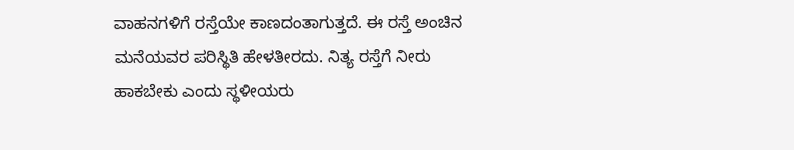ವಾಹನಗಳಿಗೆ ರಸ್ತೆಯೇ ಕಾಣದಂತಾಗುತ್ತದೆ. ಈ ರಸ್ತೆ ಅಂಚಿನ ಮನೆಯವರ ಪರಿಸ್ಥಿತಿ ಹೇಳತೀರದು. ನಿತ್ಯ ರಸ್ತೆಗೆ ನೀರು ಹಾಕಬೇಕು ಎಂದು ಸ್ಥಳೀಯರು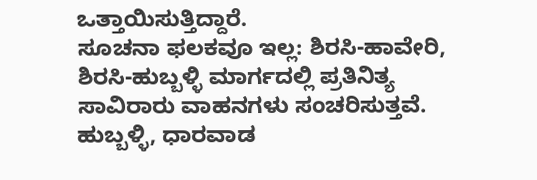ಒತ್ತಾಯಿಸುತ್ತಿದ್ದಾರೆ.
ಸೂಚನಾ ಫಲಕವೂ ಇಲ್ಲ: ಶಿರಸಿ-ಹಾವೇರಿ, ಶಿರಸಿ-ಹುಬ್ಬಳ್ಳಿ ಮಾರ್ಗದಲ್ಲಿ ಪ್ರತಿನಿತ್ಯ ಸಾವಿರಾರು ವಾಹನಗಳು ಸಂಚರಿಸುತ್ತವೆ. ಹುಬ್ಬಳ್ಳಿ, ಧಾರವಾಡ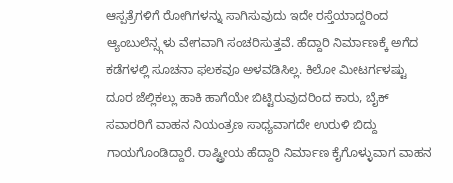ಆಸ್ಪತ್ರೆಗಳಿಗೆ ರೋಗಿಗಳನ್ನು ಸಾಗಿಸುವುದು ಇದೇ ರಸ್ತೆಯಾದ್ದರಿಂದ ಆ್ಯಂಬುಲೆನ್ಸ್ಗಳು ವೇಗವಾಗಿ ಸಂಚರಿಸುತ್ತವೆ. ಹೆದ್ದಾರಿ ನಿರ್ಮಾಣಕ್ಕೆ ಅಗೆದ ಕಡೆಗಳಲ್ಲಿ ಸೂಚನಾ ಫಲಕವೂ ಅಳವಡಿಸಿಲ್ಲ. ಕಿಲೋ ಮೀಟರ್ಗಳಷ್ಟು ದೂರ ಜೆಲ್ಲಿಕಲ್ಲು ಹಾಕಿ ಹಾಗೆಯೇ ಬಿಟ್ಟಿರುವುದರಿಂದ ಕಾರು, ಬೈಕ್ ಸವಾರರಿಗೆ ವಾಹನ ನಿಯಂತ್ರಣ ಸಾಧ್ಯವಾಗದೇ ಉರುಳಿ ಬಿದ್ದು ಗಾಯಗೊಂಡಿದ್ದಾರೆ. ರಾಷ್ಟ್ರೀಯ ಹೆದ್ದಾರಿ ನಿರ್ಮಾಣ ಕೈಗೊಳ್ಳುವಾಗ ವಾಹನ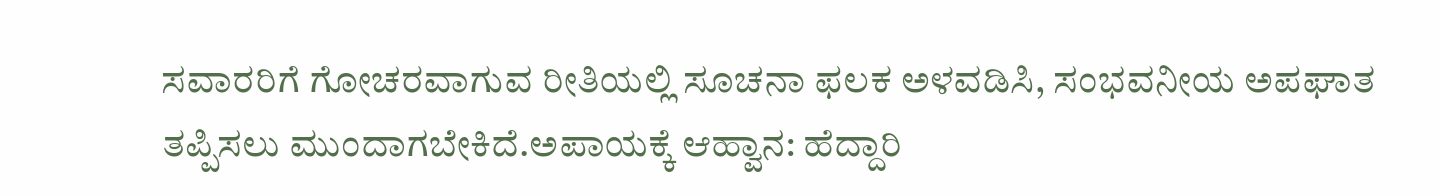ಸವಾರರಿಗೆ ಗೋಚರವಾಗುವ ರೀತಿಯಲ್ಲಿ ಸೂಚನಾ ಫಲಕ ಅಳವಡಿಸಿ, ಸಂಭವನೀಯ ಅಪಘಾತ ತಪ್ಪಿಸಲು ಮುಂದಾಗಬೇಕಿದೆ.ಅಪಾಯಕ್ಕೆ ಆಹ್ವಾನ: ಹೆದ್ದಾರಿ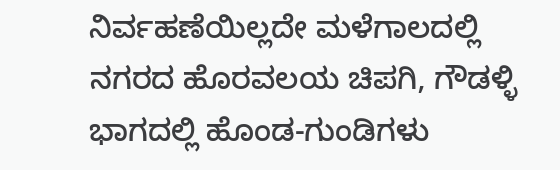ನಿರ್ವಹಣೆಯಿಲ್ಲದೇ ಮಳೆಗಾಲದಲ್ಲಿ ನಗರದ ಹೊರವಲಯ ಚಿಪಗಿ, ಗೌಡಳ್ಳಿ ಭಾಗದಲ್ಲಿ ಹೊಂಡ-ಗುಂಡಿಗಳು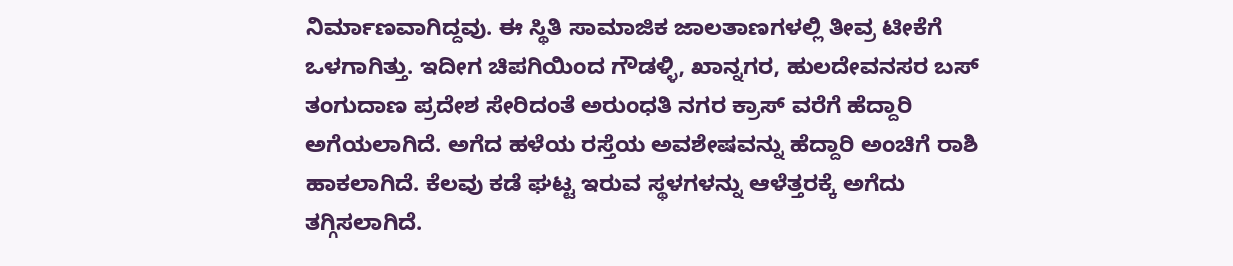ನಿರ್ಮಾಣವಾಗಿದ್ದವು. ಈ ಸ್ಥಿತಿ ಸಾಮಾಜಿಕ ಜಾಲತಾಣಗಳಲ್ಲಿ ತೀವ್ರ ಟೀಕೆಗೆ ಒಳಗಾಗಿತ್ತು. ಇದೀಗ ಚಿಪಗಿಯಿಂದ ಗೌಡಳ್ಳಿ, ಖಾನ್ನಗರ, ಹುಲದೇವನಸರ ಬಸ್ ತಂಗುದಾಣ ಪ್ರದೇಶ ಸೇರಿದಂತೆ ಅರುಂಧತಿ ನಗರ ಕ್ರಾಸ್ ವರೆಗೆ ಹೆದ್ದಾರಿ ಅಗೆಯಲಾಗಿದೆ. ಅಗೆದ ಹಳೆಯ ರಸ್ತೆಯ ಅವಶೇಷವನ್ನು ಹೆದ್ದಾರಿ ಅಂಚಿಗೆ ರಾಶಿ ಹಾಕಲಾಗಿದೆ. ಕೆಲವು ಕಡೆ ಘಟ್ಟ ಇರುವ ಸ್ಥಳಗಳನ್ನು ಆಳೆತ್ತರಕ್ಕೆ ಅಗೆದು ತಗ್ಗಿಸಲಾಗಿದೆ.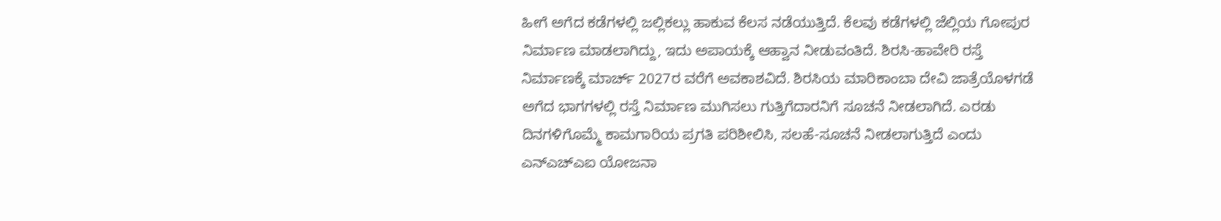ಹೀಗೆ ಅಗೆದ ಕಡೆಗಳಲ್ಲಿ ಜಲ್ಲಿಕಲ್ಲು ಹಾಕುವ ಕೆಲಸ ನಡೆಯುತ್ತಿದೆ. ಕೆಲವು ಕಡೆಗಳಲ್ಲಿ ಜೆಲ್ಲಿಯ ಗೋಪುರ ನಿರ್ಮಾಣ ಮಾಡಲಾಗಿದ್ದು, ಇದು ಅಪಾಯಕ್ಕೆ ಆಹ್ವಾನ ನೀಡುವಂತಿದೆ. ಶಿರಸಿ-ಹಾವೇರಿ ರಸ್ತೆ ನಿರ್ಮಾಣಕ್ಕೆ ಮಾರ್ಚ್ 2027ರ ವರೆಗೆ ಅವಕಾಶವಿದೆ. ಶಿರಸಿಯ ಮಾರಿಕಾಂಬಾ ದೇವಿ ಜಾತ್ರೆಯೊಳಗಡೆ ಅಗೆದ ಭಾಗಗಳಲ್ಲಿ ರಸ್ತೆ ನಿರ್ಮಾಣ ಮುಗಿಸಲು ಗುತ್ತಿಗೆದಾರನಿಗೆ ಸೂಚನೆ ನೀಡಲಾಗಿದೆ. ಎರಡು ದಿನಗಳಿಗೊಮ್ಮೆ ಕಾಮಗಾರಿಯ ಪ್ರಗತಿ ಪರಿಶೀಲಿಸಿ, ಸಲಹೆ-ಸೂಚನೆ ನೀಡಲಾಗುತ್ತಿದೆ ಎಂದು ಎನ್ಎಚ್ಎಐ ಯೋಜನಾ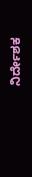ನಿರ್ದೇಶಕ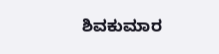ಶಿವಕುಮಾರ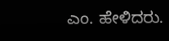ಎಂ. ಹೇಳಿದರು.